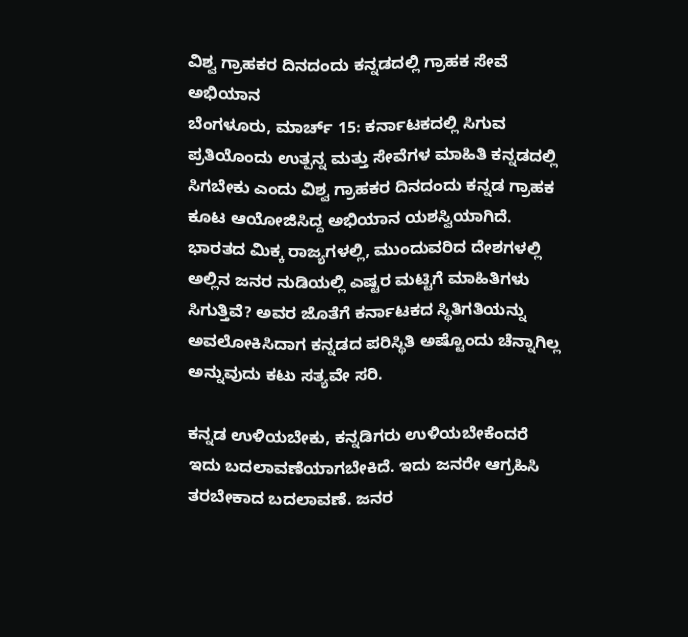ವಿಶ್ವ ಗ್ರಾಹಕರ ದಿನದಂದು ಕನ್ನಡದಲ್ಲಿ ಗ್ರಾಹಕ ಸೇವೆ ಅಭಿಯಾನ
ಬೆಂಗಳೂರು, ಮಾರ್ಚ್ 15: ಕರ್ನಾಟಕದಲ್ಲಿ ಸಿಗುವ ಪ್ರತಿಯೊಂದು ಉತ್ಪನ್ನ ಮತ್ತು ಸೇವೆಗಳ ಮಾಹಿತಿ ಕನ್ನಡದಲ್ಲಿ ಸಿಗಬೇಕು ಎಂದು ವಿಶ್ವ ಗ್ರಾಹಕರ ದಿನದಂದು ಕನ್ನಡ ಗ್ರಾಹಕ ಕೂಟ ಆಯೋಜಿಸಿದ್ದ ಅಭಿಯಾನ ಯಶಸ್ವಿಯಾಗಿದೆ.
ಭಾರತದ ಮಿಕ್ಕ ರಾಜ್ಯಗಳಲ್ಲಿ, ಮುಂದುವರಿದ ದೇಶಗಳಲ್ಲಿ ಅಲ್ಲಿನ ಜನರ ನುಡಿಯಲ್ಲಿ ಎಷ್ಟರ ಮಟ್ಟಿಗೆ ಮಾಹಿತಿಗಳು ಸಿಗುತ್ತಿವೆ? ಅವರ ಜೊತೆಗೆ ಕರ್ನಾಟಕದ ಸ್ಥಿತಿಗತಿಯನ್ನು ಅವಲೋಕಿಸಿದಾಗ ಕನ್ನಡದ ಪರಿಸ್ಥಿತಿ ಅಷ್ಟೊಂದು ಚೆನ್ನಾಗಿಲ್ಲ ಅನ್ನುವುದು ಕಟು ಸತ್ಯವೇ ಸರಿ.

ಕನ್ನಡ ಉಳಿಯಬೇಕು, ಕನ್ನಡಿಗರು ಉಳಿಯಬೇಕೆಂದರೆ ಇದು ಬದಲಾವಣೆಯಾಗಬೇಕಿದೆ. ಇದು ಜನರೇ ಆಗ್ರಹಿಸಿ ತರಬೇಕಾದ ಬದಲಾವಣೆ. ಜನರ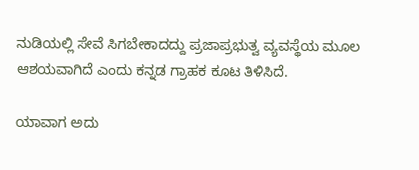ನುಡಿಯಲ್ಲಿ ಸೇವೆ ಸಿಗಬೇಕಾದದ್ದು ಪ್ರಜಾಪ್ರಭುತ್ವ ವ್ಯವಸ್ಥೆಯ ಮೂಲ ಆಶಯವಾಗಿದೆ ಎಂದು ಕನ್ನಡ ಗ್ರಾಹಕ ಕೂಟ ತಿಳಿಸಿದೆ.

ಯಾವಾಗ ಅದು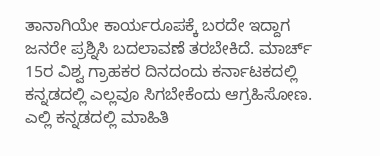ತಾನಾಗಿಯೇ ಕಾರ್ಯರೂಪಕ್ಕೆ ಬರದೇ ಇದ್ದಾಗ ಜನರೇ ಪ್ರಶ್ನಿಸಿ ಬದಲಾವಣೆ ತರಬೇಕಿದೆ. ಮಾರ್ಚ್ 15ರ ವಿಶ್ವ ಗ್ರಾಹಕರ ದಿನದಂದು ಕರ್ನಾಟಕದಲ್ಲಿ ಕನ್ನಡದಲ್ಲಿ ಎಲ್ಲವೂ ಸಿಗಬೇಕೆಂದು ಆಗ್ರಹಿಸೋಣ. ಎಲ್ಲಿ ಕನ್ನಡದಲ್ಲಿ ಮಾಹಿತಿ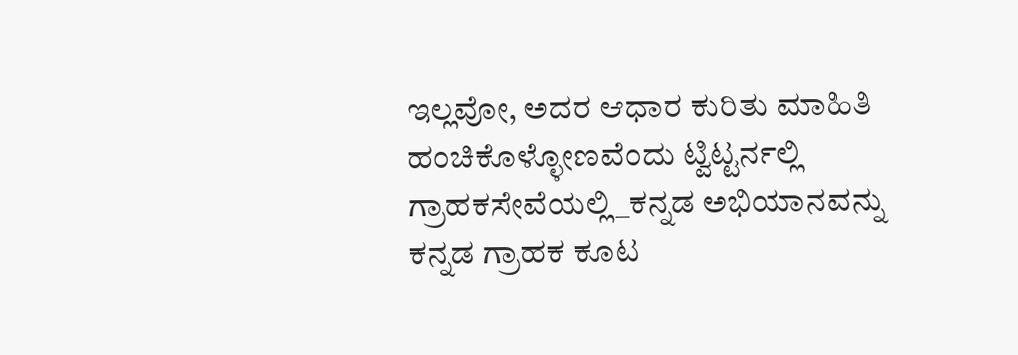ಇಲ್ಲವೋ, ಅದರ ಆಧಾರ ಕುರಿತು ಮಾಹಿತಿ ಹಂಚಿಕೊಳ್ಳೋಣವೆಂದು ಟ್ವಿಟ್ಟರ್ನಲ್ಲಿ ಗ್ರಾಹಕಸೇವೆಯಲ್ಲಿ_ಕನ್ನಡ ಅಭಿಯಾನವನ್ನು ಕನ್ನಡ ಗ್ರಾಹಕ ಕೂಟ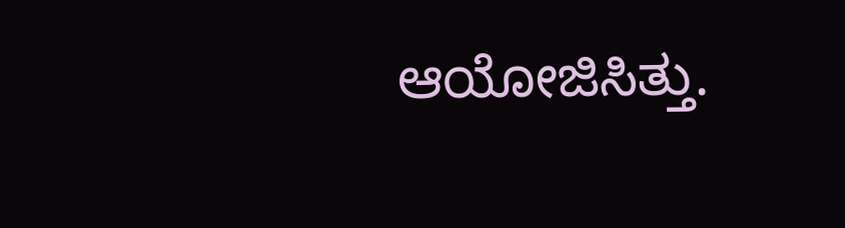ಆಯೋಜಿಸಿತ್ತು.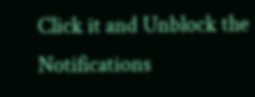Click it and Unblock the Notifications